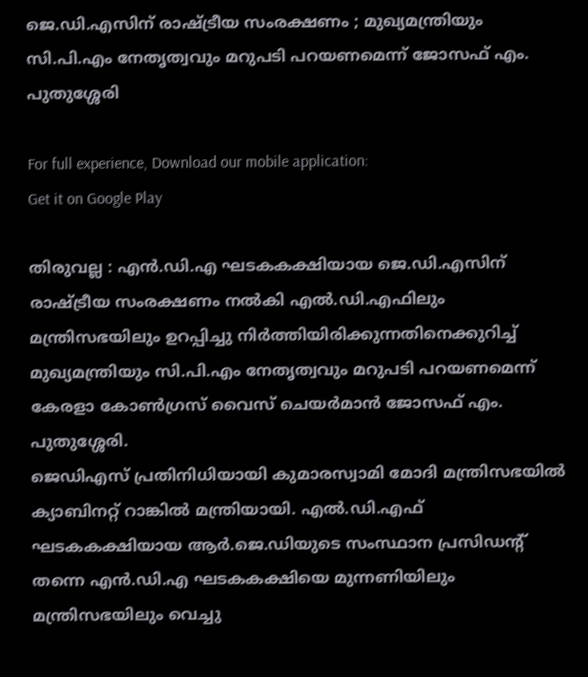ജെ.ഡി.എസിന് രാഷ്ട്രീയ സംരക്ഷണം ; മുഖ്യമന്ത്രിയും സി.പി.എം നേതൃത്വവും മറുപടി പറയണമെന്ന് ജോസഫ് എം. പുതുശ്ശേരി

For full experience, Download our mobile application:
Get it on Google Play

തിരുവല്ല : എൻ.ഡി.എ ഘടകകക്ഷിയായ ജെ.ഡി.എസിന് രാഷ്ട്രീയ സംരക്ഷണം നൽകി എൽ.ഡി.എഫിലും മന്ത്രിസഭയിലും ഉറപ്പിച്ചു നിർത്തിയിരിക്കുന്നതിനെക്കുറിച്ച് മുഖ്യമന്ത്രിയും സി.പി.എം നേതൃത്വവും മറുപടി പറയണമെന്ന് കേരളാ കോൺഗ്രസ് വൈസ് ചെയർമാൻ ജോസഫ് എം. പുതുശ്ശേരി.
ജെഡിഎസ് പ്രതിനിധിയായി കുമാരസ്വാമി മോദി മന്ത്രിസഭയിൽ ക്യാബിനറ്റ് റാങ്കിൽ മന്ത്രിയായി. എൽ.ഡി.എഫ് ഘടകകക്ഷിയായ ആർ.ജെ.ഡിയുടെ സംസ്ഥാന പ്രസിഡന്റ് തന്നെ എൻ.ഡി.എ ഘടകകക്ഷിയെ മുന്നണിയിലും മന്ത്രിസഭയിലും വെച്ചു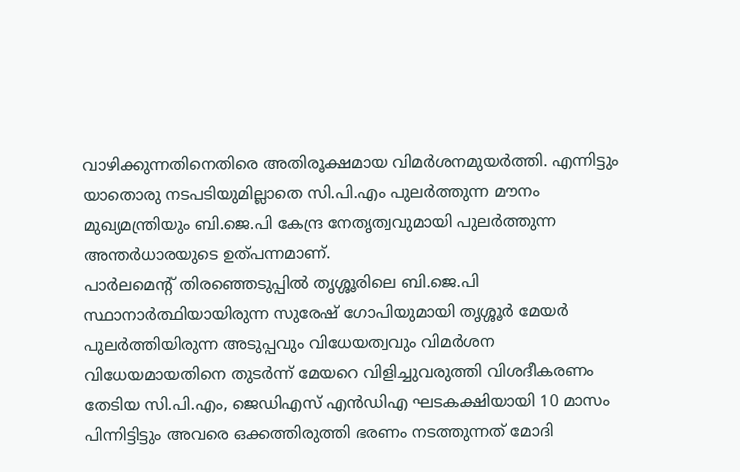വാഴിക്കുന്നതിനെതിരെ അതിരൂക്ഷമായ വിമർശനമുയർത്തി. എന്നിട്ടും യാതൊരു നടപടിയുമില്ലാതെ സി.പി.എം പുലർത്തുന്ന മൗനം മുഖ്യമന്ത്രിയും ബി.ജെ.പി കേന്ദ്ര നേതൃത്വവുമായി പുലർത്തുന്ന അന്തർധാരയുടെ ഉത്പന്നമാണ്.
പാർലമെന്റ് തിരഞ്ഞെടുപ്പിൽ തൃശ്ശൂരിലെ ബി.ജെ.പി സ്ഥാനാർത്ഥിയായിരുന്ന സുരേഷ് ഗോപിയുമായി തൃശ്ശൂർ മേയർ പുലർത്തിയിരുന്ന അടുപ്പവും വിധേയത്വവും വിമർശന വിധേയമായതിനെ തുടർന്ന് മേയറെ വിളിച്ചുവരുത്തി വിശദീകരണം തേടിയ സി.പി.എം, ജെഡിഎസ് എൻഡിഎ ഘടകക്ഷിയായി 10 മാസം പിന്നിട്ടിട്ടും അവരെ ഒക്കത്തിരുത്തി ഭരണം നടത്തുന്നത് മോദി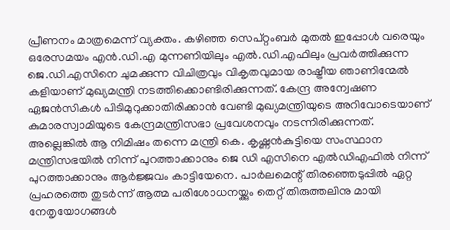പ്രീണനം മാത്രമെന്ന് വ്യക്തം. കഴിഞ്ഞ സെപ്റ്റംബർ മുതൽ ഇപ്പോൾ വരെയും ഒരേസമയം എൻ.ഡി.എ മുന്നണിയിലും എൽ.ഡി.എഫിലും പ്രവർത്തിക്കുന്ന ജെ.ഡി.എസിനെ ചുമക്കുന്ന വിചിത്രവും വികൃതവുമായ രാഷ്ട്രീയ ഞാണിന്മേൽ കളിയാണ് മുഖ്യമന്ത്രി നടത്തിക്കൊണ്ടിരിക്കുന്നത്. കേന്ദ്ര അന്വേഷണ ഏജൻസികൾ പിടിമുറുക്കാതിരിക്കാൻ വേണ്ടി മുഖ്യമന്ത്രിയുടെ അറിവോടെയാണ് കുമാരസ്വാമിയുടെ കേന്ദ്രമന്ത്രിസഭാ പ്രവേശനവും നടന്നിരിക്കുന്നത്. അല്ലെങ്കിൽ ആ നിമിഷം തന്നെ മന്ത്രി കെ. കൃഷ്ണൻകുട്ടിയെ സംസ്ഥാന മന്ത്രിസഭയിൽ നിന്ന് പുറത്താക്കാനും ജെ ഡി എസിനെ എൽഡിഎഫിൽ നിന്ന് പുറത്താക്കാനും ആർജ്ജവം കാട്ടിയേനെ. പാർലമെന്റ് തിരഞ്ഞെടുപ്പിൽ ഏറ്റ പ്രഹരത്തെ തുടർന്ന് ആത്മ പരിശോധനയ്ക്കും തെറ്റ് തിരുത്തലിനു മായി നേതൃയോഗങ്ങൾ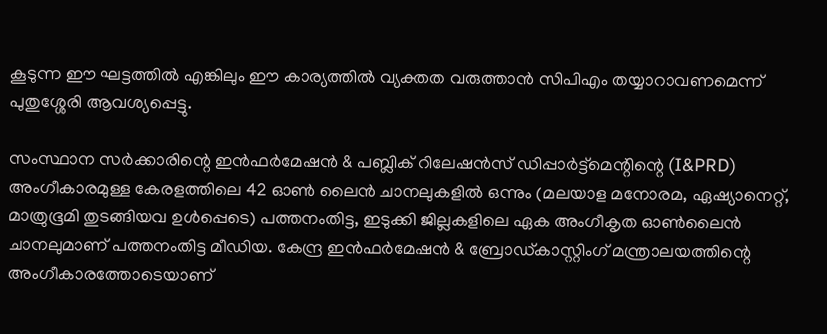കൂടുന്ന ഈ ഘട്ടത്തിൽ എങ്കിലും ഈ കാര്യത്തിൽ വ്യക്തത വരുത്താൻ സിപിഎം തയ്യാറാവണമെന്ന് പുതുശ്ശേരി ആവശ്യപ്പെട്ടു.

സംസ്ഥാന സര്‍ക്കാരിന്റെ ഇന്‍ഫര്‍മേഷന്‍ & പബ്ലിക് റിലേഷന്‍സ് ഡിപ്പാര്‍ട്ട്മെന്റിന്റെ (I&PRD) അംഗീകാരമുള്ള കേരളത്തിലെ 42 ഓണ്‍ ലൈന്‍ ചാനലുകളില്‍ ഒന്നും (മലയാള മനോരമ, ഏഷ്യാനെറ്റ്, മാത്രുഭൂമി തുടങ്ങിയവ ഉള്‍പ്പെടെ) പത്തനംതിട്ട, ഇടുക്കി ജില്ലകളിലെ ഏക അംഗീകൃത ഓണ്‍ലൈന്‍  ചാനലുമാണ് പത്തനംതിട്ട മീഡിയ. കേന്ദ്ര ഇന്‍ഫര്‍മേഷന്‍ & ബ്രോഡ്‌കാസ്റ്റിംഗ് മന്ത്രാലയത്തിന്റെ അംഗീകാരത്തോടെയാണ്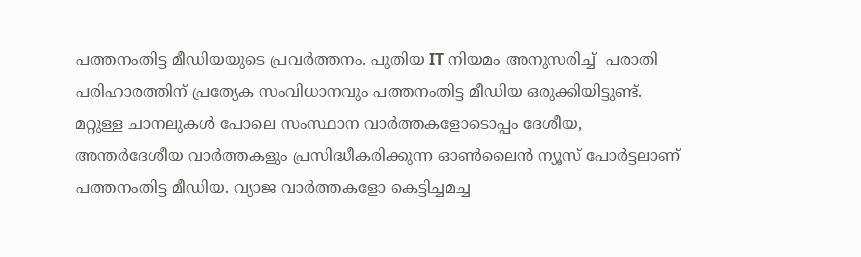പത്തനംതിട്ട മീഡിയയുടെ പ്രവര്‍ത്തനം. പുതിയ IT നിയമം അനുസരിച്ച്  പരാതി പരിഹാരത്തിന് പ്രത്യേക സംവിധാനവും പത്തനംതിട്ട മീഡിയ ഒരുക്കിയിട്ടുണ്ട്. മറ്റുള്ള ചാനലുകള്‍ പോലെ സംസ്ഥാന വാര്‍ത്തകളോടൊപ്പം ദേശീയ, അന്തര്‍ദേശീയ വാര്‍ത്തകളും പ്രസിദ്ധീകരിക്കുന്ന ഓണ്‍ലൈന്‍ ന്യൂസ് പോര്‍ട്ടലാണ് പത്തനംതിട്ട മീഡിയ. വ്യാജ വാര്‍ത്തകളോ കെട്ടിച്ചമച്ച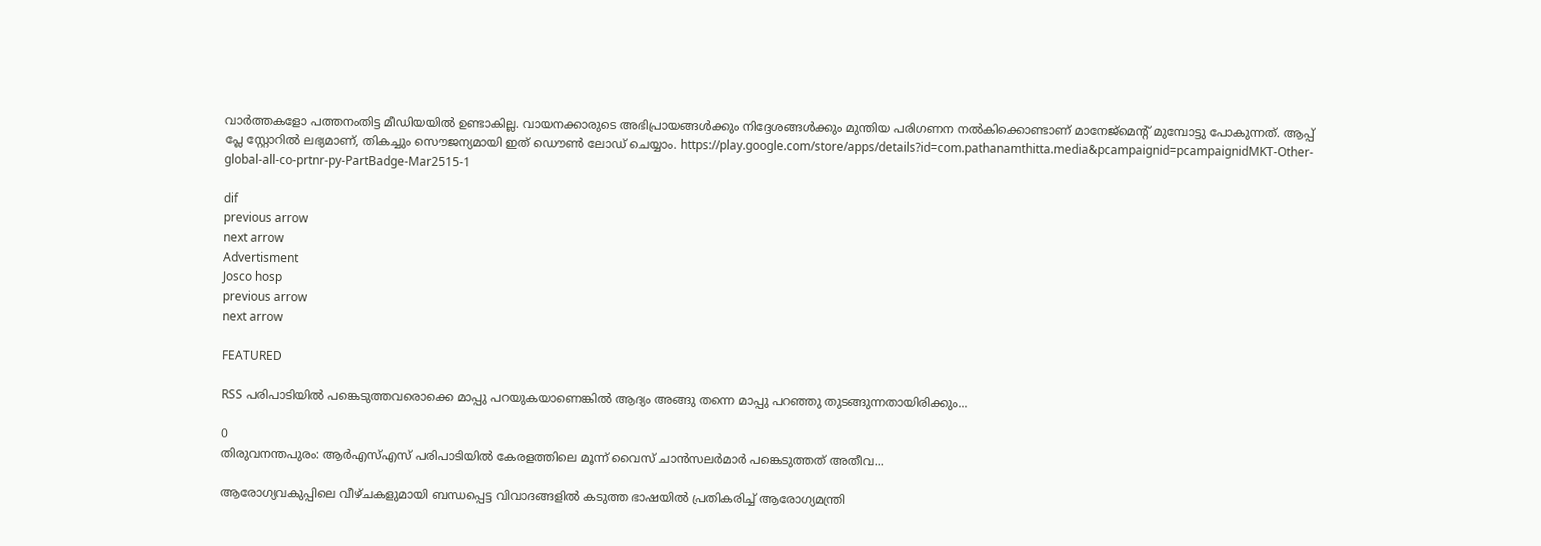വാര്‍ത്തകളോ പത്തനംതിട്ട മീഡിയയില്‍ ഉണ്ടാകില്ല. വായനക്കാരുടെ അഭിപ്രായങ്ങള്‍ക്കും നിദ്ദേശങ്ങള്‍ക്കും മുന്തിയ പരിഗണന നല്‍കിക്കൊണ്ടാണ് മാനേജ്മെന്റ് മുമ്പോട്ടു പോകുന്നത്. ആപ്പ് പ്ലേ സ്റ്റോറില്‍ ലഭ്യമാണ്, തികച്ചും സൌജന്യമായി ഇത് ഡൌണ്‍ ലോഡ് ചെയ്യാം. https://play.google.com/store/apps/details?id=com.pathanamthitta.media&pcampaignid=pcampaignidMKT-Other-global-all-co-prtnr-py-PartBadge-Mar2515-1

dif
previous arrow
next arrow
Advertisment
Josco hosp
previous arrow
next arrow

FEATURED

RSS പരിപാടിയിൽ പങ്കെടുത്തവരൊക്കെ മാപ്പു പറയുകയാണെങ്കിൽ ആദ്യം അങ്ങു തന്നെ മാപ്പു പറഞ്ഞു തുടങ്ങുന്നതായിരിക്കും...

0
തിരുവനന്തപുരം: ആർഎസ്എസ് പരിപാടിയിൽ കേരളത്തിലെ മൂന്ന് വൈസ് ചാൻസലർമാർ പങ്കെടുത്തത് അതീവ...

ആരോഗ്യവകുപ്പിലെ വീഴ്ചകളുമായി ബന്ധപ്പെട്ട വിവാദങ്ങളിൽ കടുത്ത ഭാഷയിൽ പ്രതികരിച്ച് ആരോഗ്യമന്ത്രി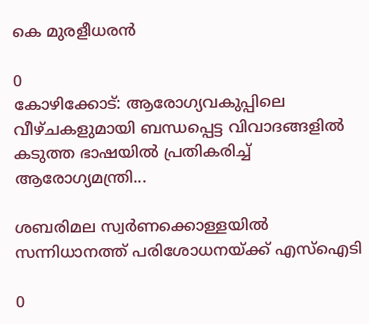കെ മുരളീധരൻ

0
കോഴിക്കോട്: ആരോഗ്യവകുപ്പിലെ വീഴ്ചകളുമായി ബന്ധപ്പെട്ട വിവാദങ്ങളിൽ കടുത്ത ഭാഷയിൽ പ്രതികരിച്ച് ആരോഗ്യമന്ത്രി...

ശബരിമല സ്വർണക്കൊള്ളയിൽ സന്നിധാനത്ത് പരിശോധനയ്ക്ക് എസ്ഐടി

0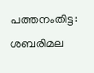പത്തനംതിട്ട: ശബരിമല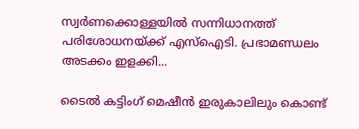സ്വർണക്കൊള്ളയിൽ സന്നിധാനത്ത് പരിശോധനയ്ക്ക് എസ്ഐടി. പ്രഭാമണ്ഡലം അടക്കം ഇളക്കി...

ടൈല്‍ കട്ടിംഗ് മെഷീന്‍ ഇരുകാലിലും കൊണ്ട്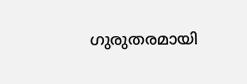ഗുരുതരമായി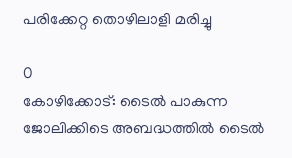പരിക്കേറ്റ തൊഴിലാളി മരിച്ചു

0
കോഴിക്കോട്: ടൈല്‍ പാകുന്ന ജോലിക്കിടെ അബദ്ധത്തില്‍ ടൈല്‍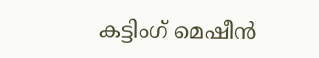കട്ടിംഗ് മെഷീന്‍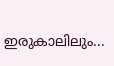ഇരുകാലിലും...